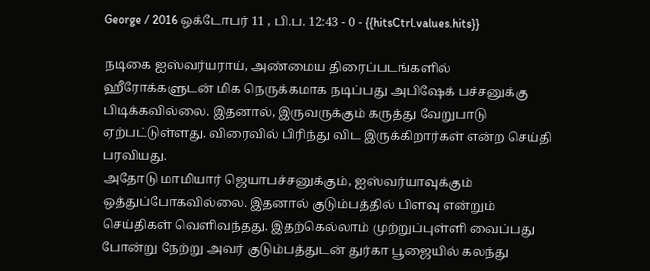George / 2016 ஒக்டோபர் 11 , பி.ப. 12:43 - 0 - {{hitsCtrl.values.hits}}

நடிகை ஐஸ்வர்யராய், அண்மைய திரைப்படங்களில் ஹீரோக்களுடன் மிக நெருக்கமாக நடிப்பது அபிஷேக் பச்சனுக்கு பிடிக்கவில்லை. இதனால், இருவருக்கும் கருத்து வேறுபாடு ஏற்பட்டுள்ளது. விரைவில் பிரிந்து விட இருக்கிறார்கள் என்ற செய்தி பரவியது.
அதோடு மாமியார் ஜெயாபச்சனுக்கும், ஐஸ்வர்யாவுக்கும் ஒத்துப்போகவில்லை. இதனால் குடும்பத்தில் பிளவு என்றும் செய்திகள் வெளிவந்தது. இதற்கெல்லாம் முற்றுப்புள்ளி வைப்பது போன்று நேற்று அவர் குடும்பத்துடன் துர்கா பூஜையில் கலந்து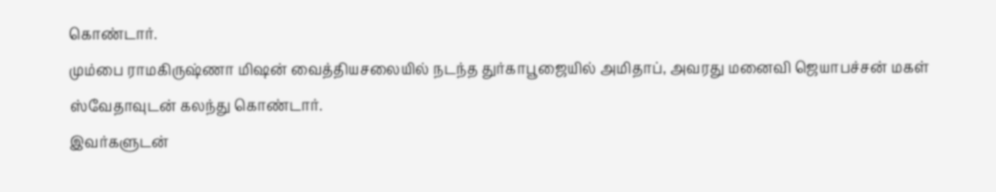கொண்டார்.
மும்பை ராமகிருஷ்ணா மிஷன் வைத்தியசலையில் நடந்த துர்காபூஜையில் அமிதாப், அவரது மனைவி ஜெயாபச்சன் மகள் ஸ்வேதாவுடன் கலந்து கொண்டார்.
இவர்களுடன்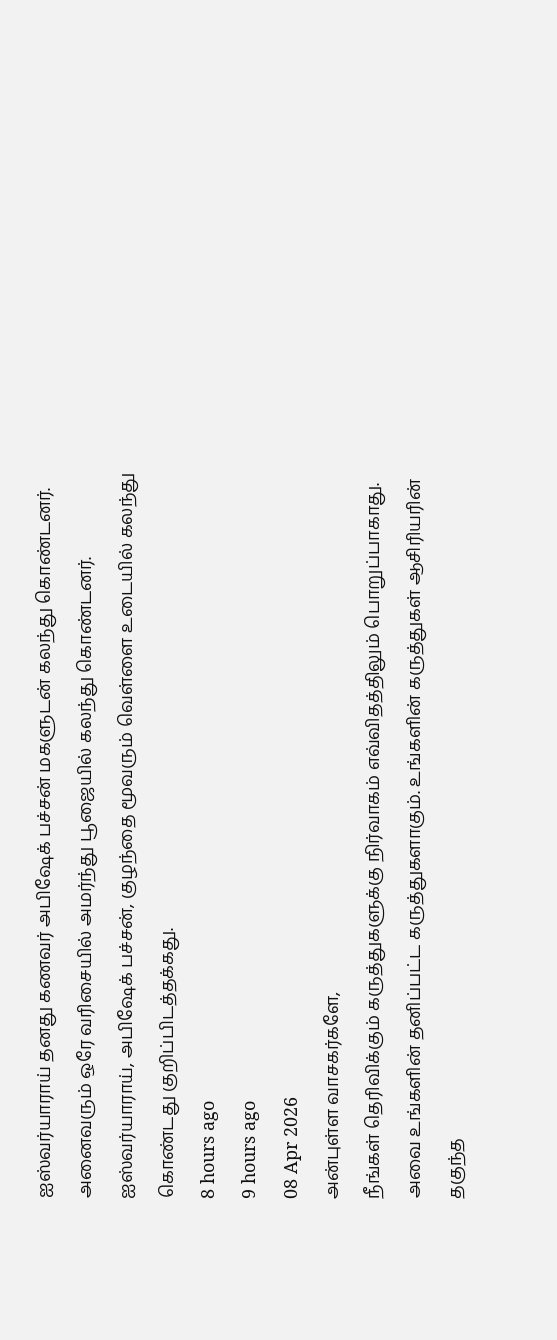ஐஸ்வர்யாராய் தனது கணவர் அபிஷேக் பச்சன் மகளுடன் கலந்து கொண்டனர். அனைவரும் ஒரே வரிசையில் அமர்ந்து பூஜையில் கலந்து கொண்டனர். ஐஸ்வர்யாராய், அபிஷேக் பச்சன், குழந்தை மூவரும் வெள்ளை உடையில் கலந்து கொண்டது குறிப்பிடத்தக்கது.
8 hours ago
9 hours ago
08 Apr 2026
அன்புள்ள வாசகர்களே,
நீங்கள் தெரிவிக்கும் கருத்துகளுக்கு நிர்வாகம் எவ்விதத்திலும் பொறுப்பாகாது. அவை உங்களின் தனிப்பட்ட கருத்துகளாகும். உங்களின் கருத்துகள் ஆசிரியரின் தகுந்த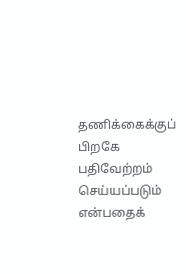தணிக்கைக்குப் பிறகே பதிவேற்றம் செய்யப்படும் என்பதைக்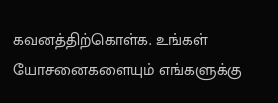கவனத்திற்கொள்க. உங்கள் யோசனைகளையும் எங்களுக்கு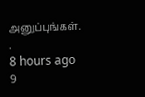அனுப்புங்கள். .
8 hours ago
9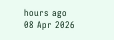hours ago
08 Apr 2026